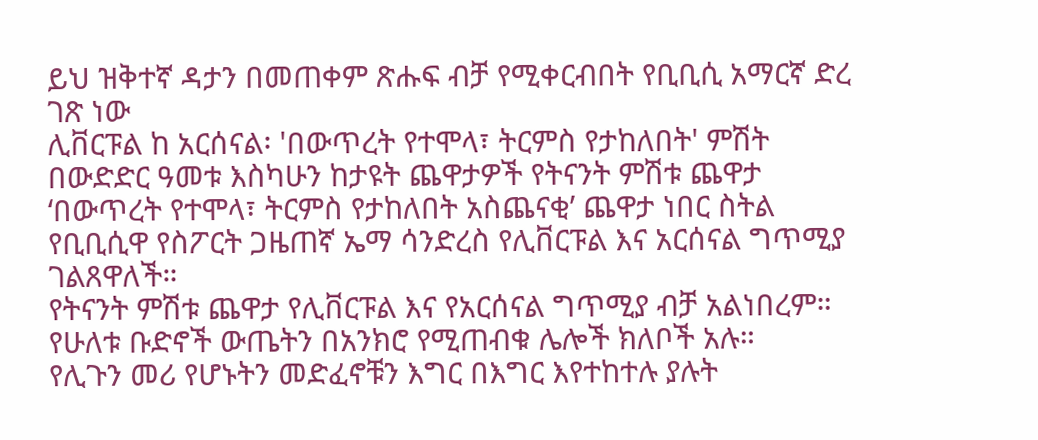ይህ ዝቅተኛ ዳታን በመጠቀም ጽሑፍ ብቻ የሚቀርብበት የቢቢሲ አማርኛ ድረ ገጽ ነው
ሊቨርፑል ከ አርሰናል፡ 'በውጥረት የተሞላ፣ ትርምስ የታከለበት' ምሽት
በውድድር ዓመቱ እስካሁን ከታዩት ጨዋታዎች የትናንት ምሽቱ ጨዋታ ‘በውጥረት የተሞላ፣ ትርምስ የታከለበት አስጨናቂ’ ጨዋታ ነበር ስትል የቢቢሲዋ የስፖርት ጋዜጠኛ ኤማ ሳንድረስ የሊቨርፑል እና አርሰናል ግጥሚያ ገልጸዋለች።
የትናንት ምሽቱ ጨዋታ የሊቨርፑል እና የአርሰናል ግጥሚያ ብቻ አልነበረም። የሁለቱ ቡድኖች ውጤትን በአንክሮ የሚጠብቁ ሌሎች ክለቦች አሉ።
የሊጉን መሪ የሆኑትን መድፈኖቹን እግር በእግር እየተከተሉ ያሉት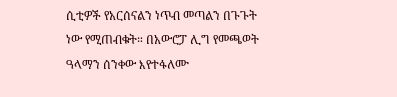ሲቲዎች የአርሰናልን ነጥብ መጣልን በጉጉት ነው የሚጠብቁት። በአውሮፓ ሊግ የመጫወት ዓላማን ሰንቀው እየተፋለሙ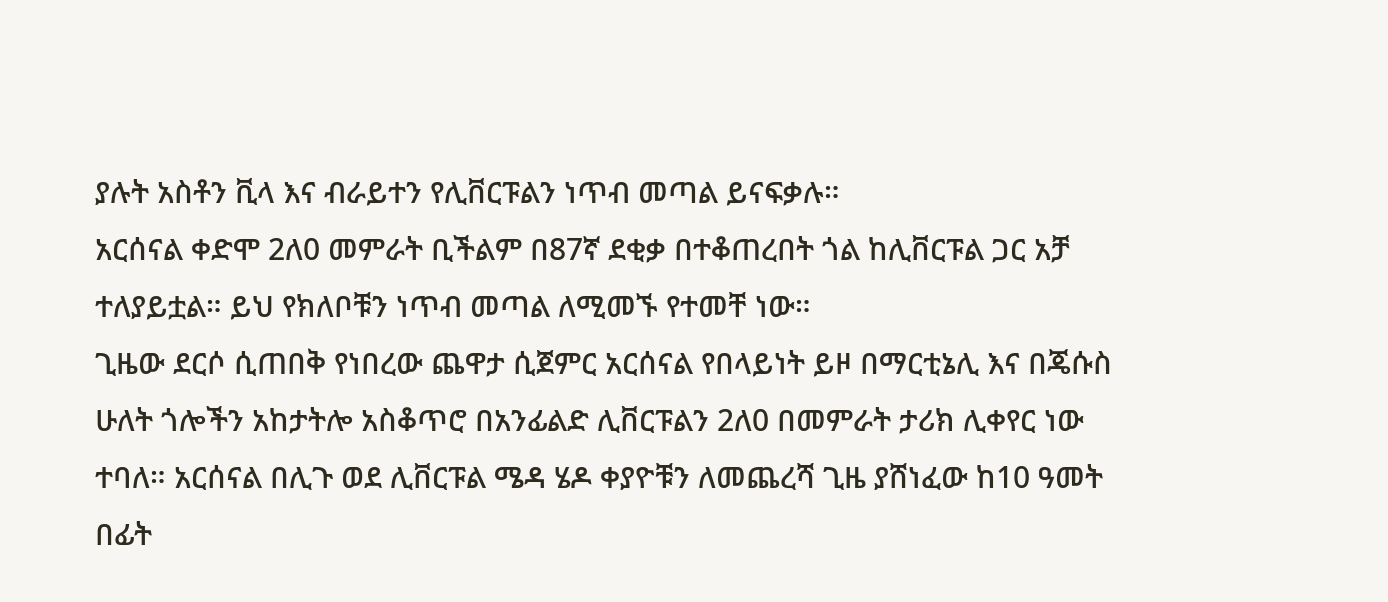ያሉት አስቶን ቪላ እና ብራይተን የሊቨርፑልን ነጥብ መጣል ይናፍቃሉ።
አርሰናል ቀድሞ 2ለ0 መምራት ቢችልም በ87ኛ ደቂቃ በተቆጠረበት ጎል ከሊቨርፑል ጋር አቻ ተለያይቷል። ይህ የክለቦቹን ነጥብ መጣል ለሚመኙ የተመቸ ነው።
ጊዜው ደርሶ ሲጠበቅ የነበረው ጨዋታ ሲጀምር አርሰናል የበላይነት ይዞ በማርቲኔሊ እና በጄሱስ ሁለት ጎሎችን አከታትሎ አስቆጥሮ በአንፊልድ ሊቨርፑልን 2ለ0 በመምራት ታሪክ ሊቀየር ነው ተባለ። አርሰናል በሊጉ ወደ ሊቨርፑል ሜዳ ሄዶ ቀያዮቹን ለመጨረሻ ጊዜ ያሸነፈው ከ10 ዓመት በፊት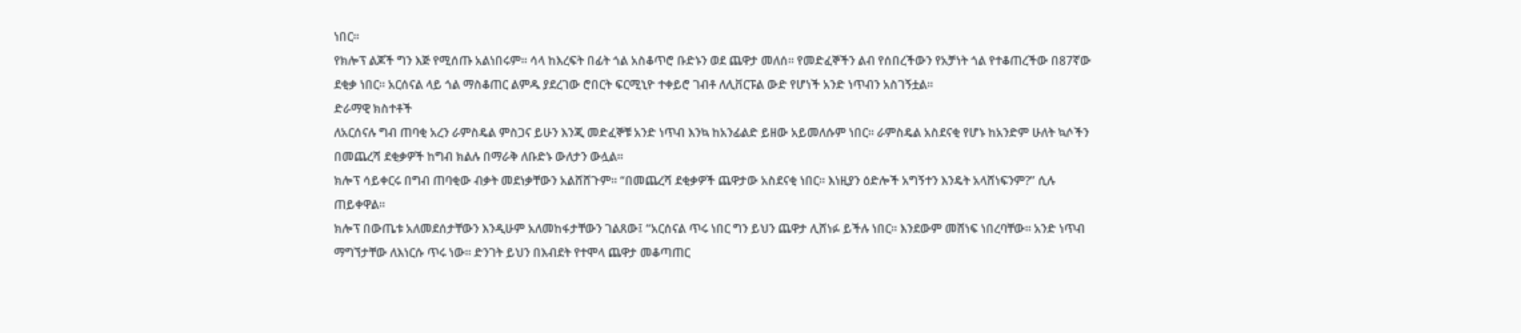ነበር።
የክሎፕ ልጆች ግን እጅ የሚሰጡ አልነበሩም። ሳላ ከእረፍት በፊት ጎል አስቆጥሮ ቡድኑን ወደ ጨዋታ መለሰ። የመድፈኞችን ልብ የሰበረችውን የአቻነት ጎል የተቆጠረችው በ87ኛው ደቂቃ ነበር። አርሰናል ላይ ጎል ማስቆጠር ልምዱ ያደረገው ሮበርት ፍርሚኒዮ ተቀይሮ ገብቶ ለሊቨርፑል ውድ የሆነች አንድ ነጥብን አስገኝቷል።
ድራማዊ ክስተቶች
ለአርሰናሉ ግብ ጠባቂ አረን ራምስዴል ምስጋና ይሁን እንጂ መድፈኞቹ አንድ ነጥብ እንኳ ከአንፊልድ ይዘው አይመለሱም ነበር። ራምስዴል አስደናቂ የሆኑ ከአንድም ሁለት ኳሶችን በመጨረሻ ደቂቃዎች ከግብ ክልሉ በማራቅ ለቡድኑ ውለታን ውሏል።
ክሎፕ ሳይቀርሩ በግብ ጠባቂው ብቃት መደነቃቸውን አልሸሸጉም። “በመጨረሻ ደቂቃዎች ጨዋታው አስደናቂ ነበር። እነዚያን ዕድሎች አግኝተን እንዴት አላሸነፍንም?” ሲሉ ጠይቀዋል።
ክሎፕ በውጤቱ አለመደሰታቸውን እንዲሁም አለመከፋታቸውን ገልጸው፤ “አርሰናል ጥሩ ነበር ግን ይህን ጨዋታ ሊሸነፉ ይችሉ ነበር። እንደውም መሸነፍ ነበረባቸው። አንድ ነጥብ ማግኘታቸው ለእነርሱ ጥሩ ነው። ድንገት ይህን በእብደት የተሞላ ጨዋታ መቆጣጠር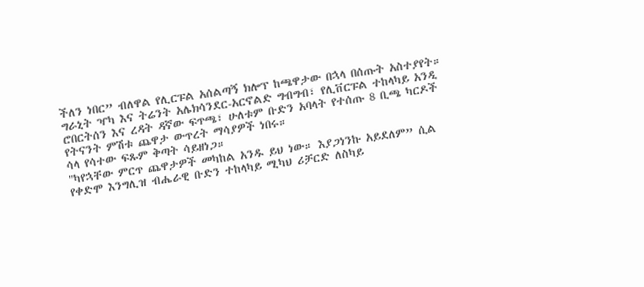ችለን ነበር” ብለዋል የሊርፑል አሰልጣኝ ክሎፕ ከጫዋታው በኋላ በሰጡት አስተያየት።
ግራኒት ዣካ እና ትሬንት አሌክሳንደር-አርኖልድ ግብግብ፣ የሊቨርፑል ተከላካይ አንዲ ሮበርትሰን እና ረዳት ዳኛው ፍጥጫ፣ ሁለቱም ቡድን አባላት የተሰጡ 8 ቢጫ ካርዶች የትናንት ምሽቱ ጨዋታ ውጥረት ማሳያዎች ነበሩ።
ሳላ የሳተው ፍጹም ቅጣት ሳይዘነጋ።
"ካየኋቸው ምርጥ ጨዋታዎች መካከል አንዱ ይህ ነው። እያጋነንኩ አይደለም” ሲል የቀድሞ እንግሊዝ ብሔራዊ ቡድን ተከላካይ ሚካህ ሪቻርድ ለስካይ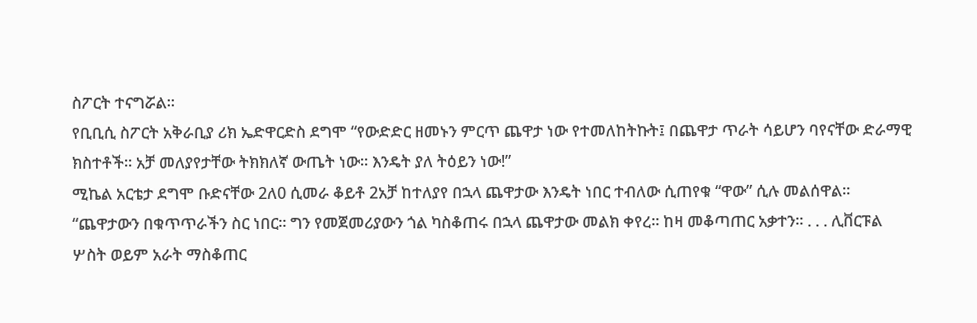ስፖርት ተናግሯል።
የቢቢሲ ስፖርት አቅራቢያ ሪክ ኤድዋርድስ ደግሞ “የውድድር ዘመኑን ምርጥ ጨዋታ ነው የተመለከትኩት፤ በጨዋታ ጥራት ሳይሆን ባየናቸው ድራማዊ ክስተቶች። አቻ መለያየታቸው ትክክለኛ ውጤት ነው። እንዴት ያለ ትዕይን ነው!”
ሚኬል አርቴታ ደግሞ ቡድናቸው 2ለ0 ሲመራ ቆይቶ 2አቻ ከተለያየ በኋላ ጨዋታው እንዴት ነበር ተብለው ሲጠየቁ “ዋው” ሲሉ መልሰዋል።
“ጨዋታውን በቁጥጥራችን ስር ነበር። ግን የመጀመሪያውን ጎል ካስቆጠሩ በኋላ ጨዋታው መልክ ቀየረ። ከዛ መቆጣጠር አቃተን። . . . ሊቨርፑል ሦስት ወይም አራት ማስቆጠር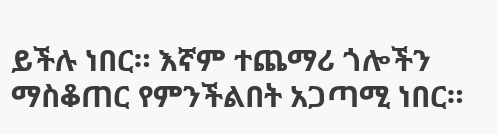ይችሉ ነበር። እኛም ተጨማሪ ጎሎችን ማስቆጠር የምንችልበት አጋጣሚ ነበር።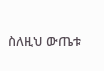ስለዚህ ውጤቱ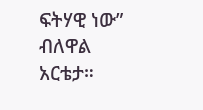ፍትሃዊ ነው” ብለዋል አርቴታ።